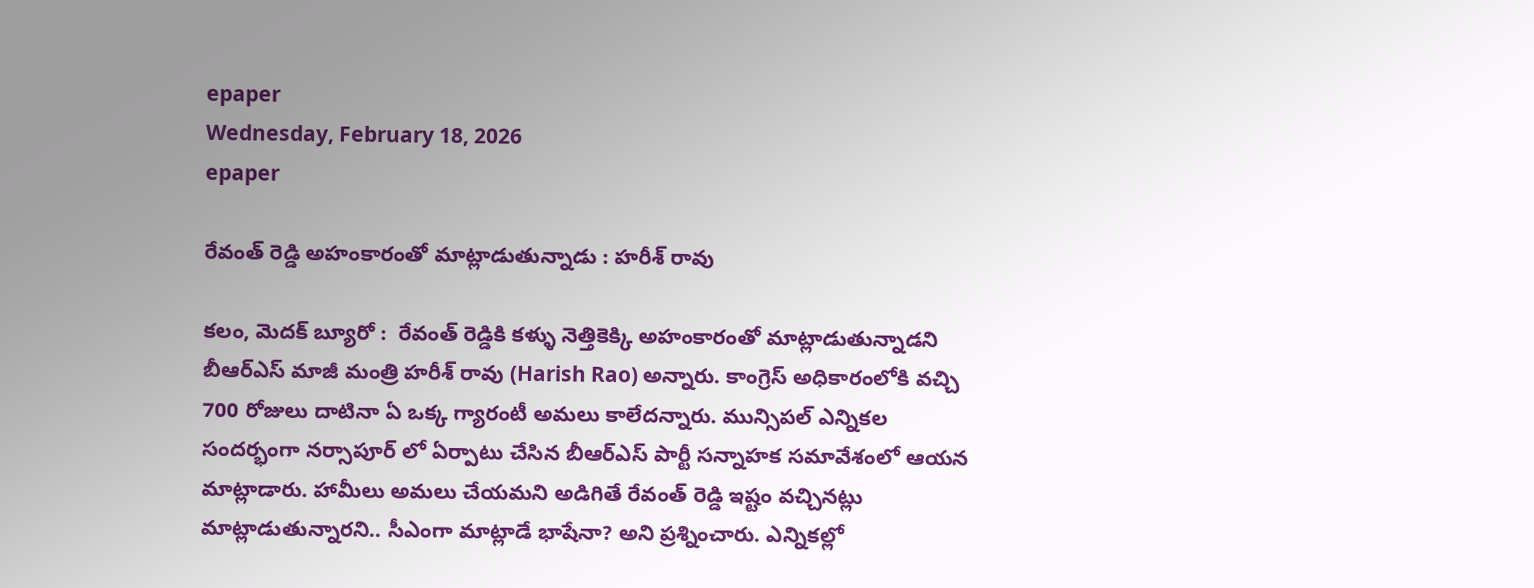epaper
Wednesday, February 18, 2026
epaper

రేవంత్ రెడ్డి అహంకారంతో మాట్లాడుతున్నాడు : హరీశ్ రావు

క‌లం, మెద‌క్ బ్యూరో :  రేవంత్ రెడ్డికి కళ్ళు నెత్తికెక్కి అహంకారంతో మాట్లాడుతున్నాడని బీఆర్ఎస్ మాజీ మంత్రి హరీశ్ రావు (Harish Rao) అన్నారు. కాంగ్రెస్ అధికారంలోకి వచ్చి 700 రోజులు దాటినా ఏ ఒక్క గ్యారంటీ అమలు కాలేదన్నారు. మున్సిపల్ ఎన్నికల సందర్భంగా నర్సాపూర్ లో ఏర్పాటు చేసిన బీఆర్ఎస్ పార్టీ సన్నాహక సమావేశంలో ఆయన మాట్లాడారు. హామీలు అమలు చేయమని అడిగితే రేవంత్ రెడ్డి ఇష్టం వచ్చినట్లు మాట్లాడుతున్నారని.. సీఎంగా మాట్లాడే భాషేనా? అని ప్రశ్నించారు. ఎన్నికల్లో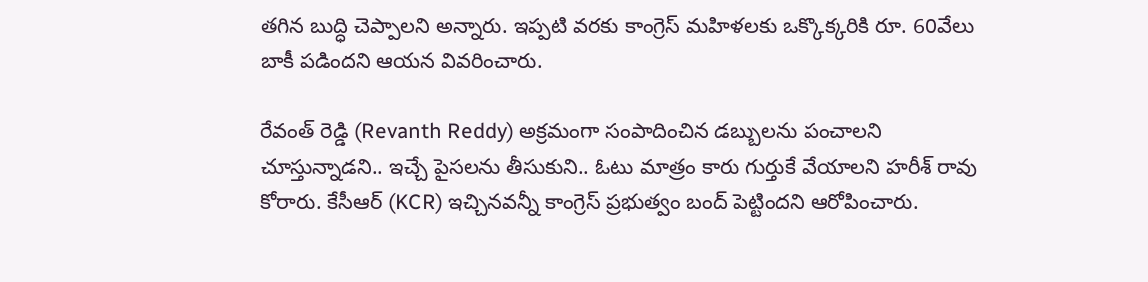తగిన బుద్ధి చెప్పాలని అన్నారు. ఇప్పటి వరకు కాంగ్రెస్ మహిళలకు ఒక్కొక్కరికి రూ. 60వేలు బాకీ పడిందని ఆయన వివరించారు.

రేవంత్ రెడ్డి (Revanth Reddy) అక్రమంగా సంపాదించిన డబ్బులను పంచాలని చూస్తున్నాడని.. ఇచ్చే పైసలను తీసుకుని.. ఓటు మాత్రం కారు గుర్తుకే వేయాలని హరీశ్ రావు కోరారు. కేసీఆర్ (KCR) ఇచ్చినవన్నీ కాంగ్రెస్ ప్రభుత్వం బంద్ పెట్టిందని ఆరోపించారు.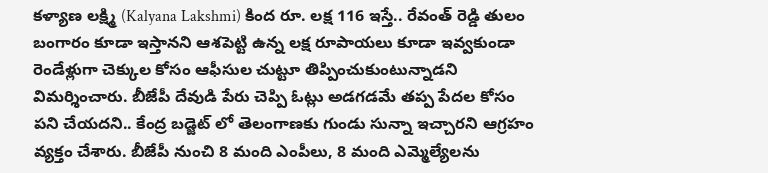కళ్యాణ లక్ష్మి (Kalyana Lakshmi) కింద రూ. లక్ష 116 ఇస్తే.. రేవంత్ రెడ్డి తులం బంగారం కూడా ఇస్తానని ఆశపెట్టి ఉన్న లక్ష రూపాయలు కూడా ఇవ్వకుండా రెండేళ్లుగా చెక్కుల కోసం ఆఫీసుల చుట్టూ తిప్పించుకుంటున్నాడని విమర్శించారు. బీజేపీ దేవుడి పేరు చెప్పి ఓట్లు అడగడమే తప్ప పేదల కోసం పని చేయదని.. కేంద్ర బడ్జెట్ లో తెలంగాణకు గుండు సున్నా ఇచ్చారని ఆగ్రహం వ్యక్తం చేశారు. బీజేపీ నుంచి 8 మంది ఎంపీలు, 8 మంది ఎమ్మెల్యేలను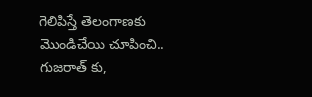గెలిపిస్తే తెలంగాణకు మొండిచేయి చూపించి.. గుజరాత్ కు,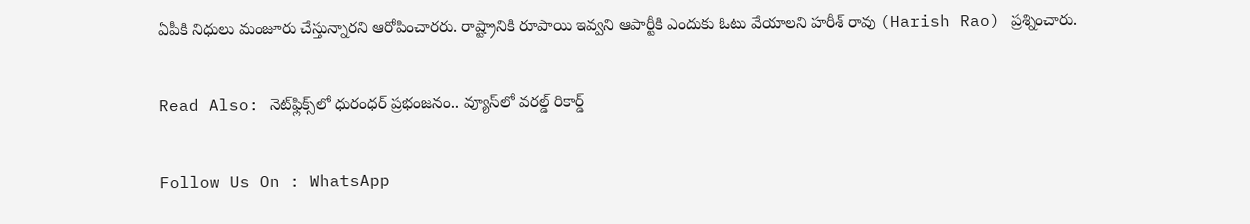ఏపీకి నిధులు మంజూరు చేస్తున్నారని ఆరోపించారరు. రాష్ట్రానికి రూపాయి ఇవ్వని ఆపార్టీకి ఎందుకు ఓటు వేయాలని హరీశ్ రావు (Harish Rao) ప్రశ్నించారు.

Read Also: నెట్‌ఫ్లిక్స్‌లో ధురంధర్ ప్రభంజనం.. వ్యూస్‌లో వరల్డ్ రికార్డ్

Follow Us On : WhatsApp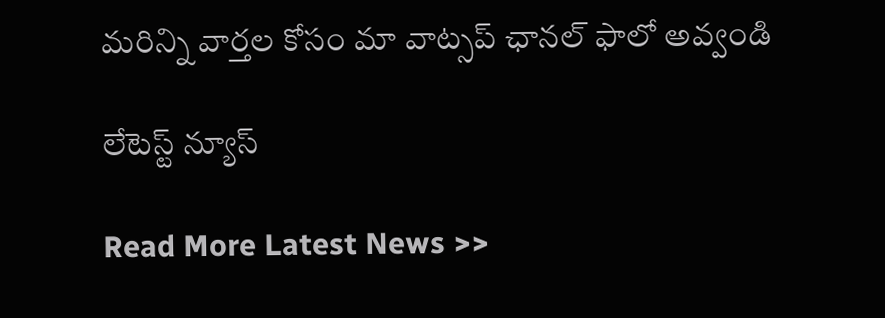మ‌రిన్ని వార్త‌ల కోసం మా వాట్స‌ప్ ఛాన‌ల్ ఫాలో అవ్వండి

లేటెస్ట్ న్యూస్‌

Read More Latest News >>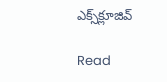ఎక్స్‌క్లూజివ్‌

Read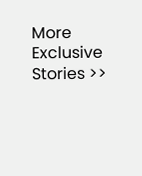More Exclusive Stories >>